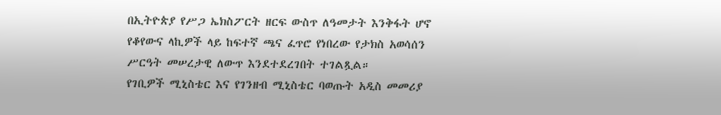በኢትዮጵያ የሥጋ ኤክስፖርት ዘርፍ ውስጥ ለዓመታት እንቅፋት ሆኖ የቆየውና ላኪዎች ላይ ከፍተኛ ጫና ፈጥሮ የነበረው የታክስ አወሳሰን ሥርዓት መሠረታዊ ለውጥ እንደተደረገበት ተገልጿል።
የገቢዎች ሚኒስቴር እና የገንዘብ ሚኒስቴር ባወጡት አዲስ መመሪያ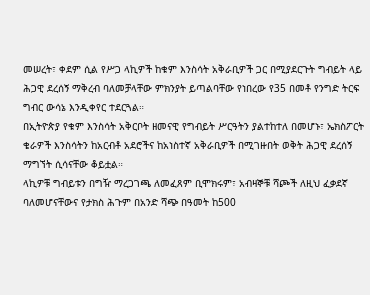መሠረት፣ ቀደም ሲል የሥጋ ላኪዎች ከቁም እንስሳት አቅራቢዎች ጋር በሚያደርጉት ግብይት ላይ ሕጋዊ ደረሰኝ ማቅረብ ባለመቻላቸው ምክንያት ይጣልባቸው የነበረው የ35 በመቶ የንግድ ትርፍ ግብር ውሳኔ እንዲቀየር ተደርጓል።
በኢትዮጵያ የቁም እንስሳት አቅርቦት ዘመናዊ የግብይት ሥርዓትን ያልተከተለ በመሆኑ፣ ኤክስፖርት ቄራዎች እንስሳትን ከአርብቶ አደሮችና ከአነስተኛ አቅራቢዎች በሚገዙበት ወቅት ሕጋዊ ደረሰኝ ማግኘት ሲሳናቸው ቆይቷል።
ላኪዎቹ ግብይቱን በግዥ ማረጋገጫ ለመፈጸም ቢሞክሩም፣ አብዛኞቹ ሻጮች ለዚህ ፈቃደኛ ባለመሆናቸውና የታክስ ሕጉም በአንድ ሻጭ በዓመት ከ500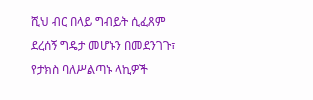ሺህ ብር በላይ ግብይት ሲፈጸም ደረሰኝ ግዴታ መሆኑን በመደንገጉ፣ የታክስ ባለሥልጣኑ ላኪዎች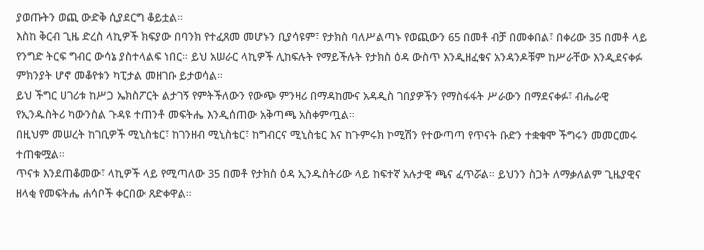ያወጡትን ወጪ ውድቅ ሲያደርግ ቆይቷል።
እስከ ቅርብ ጊዜ ድረስ ላኪዎች ክፍያው በባንክ የተፈጸመ መሆኑን ቢያሳዩም፣ የታክስ ባለሥልጣኑ የወጪውን 65 በመቶ ብቻ በመቀበል፣ በቀሪው 35 በመቶ ላይ የንግድ ትርፍ ግብር ውሳኔ ያስተላልፍ ነበር። ይህ አሠራር ላኪዎች ሊከፍሉት የማይችሉት የታክስ ዕዳ ውስጥ እንዲዘፈቁና አንዳንዶቹም ከሥራቸው እንዲደናቀፉ ምክንያት ሆኖ መቆየቱን ካፒታል መዘገቡ ይታወሳል።
ይህ ችግር ሀገሪቱ ከሥጋ ኤክስፖርት ልታገኝ የምትችለውን የውጭ ምንዛሪ በማዳከሙና አዳዲስ ገበያዎችን የማስፋፋት ሥራውን በማደናቀፉ፣ ብሔራዊ የኢንዱስትሪ ካውንስል ጉዳዩ ተጠንቶ መፍትሔ እንዲሰጠው አቅጣጫ አስቀምጧል።
በዚህም መሠረት ከገቢዎች ሚኒስቴር፣ ከገንዘብ ሚኒስቴር፣ ከግብርና ሚኒስቴር እና ከጉምሩክ ኮሚሽን የተውጣጣ የጥናት ቡድን ተቋቁሞ ችግሩን መመርመሩ ተጠቁሟል።
ጥናቱ እንደጠቆመው፣ ላኪዎች ላይ የሚጣለው 35 በመቶ የታክስ ዕዳ ኢንዱስትሪው ላይ ከፍተኛ አሉታዊ ጫና ፈጥሯል። ይህንን ስጋት ለማቃለልም ጊዜያዊና ዘላቂ የመፍትሔ ሐሳቦች ቀርበው ጸድቀዋል።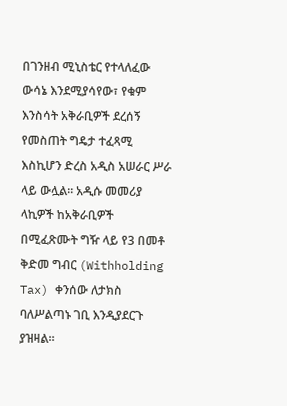በገንዘብ ሚኒስቴር የተላለፈው ውሳኔ እንደሚያሳየው፣ የቁም እንስሳት አቅራቢዎች ደረሰኝ የመስጠት ግዴታ ተፈጻሚ እስኪሆን ድረስ አዲስ አሠራር ሥራ ላይ ውሏል። አዲሱ መመሪያ ላኪዎች ከአቅራቢዎች በሚፈጽሙት ግዥ ላይ የ3 በመቶ ቅድመ ግብር (Withholding Tax) ቀንሰው ለታክስ ባለሥልጣኑ ገቢ እንዲያደርጉ ያዝዛል።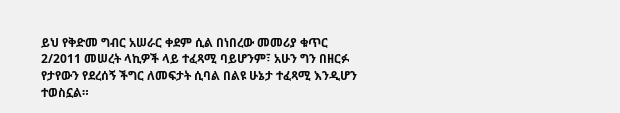ይህ የቅድመ ግብር አሠራር ቀደም ሲል በነበረው መመሪያ ቁጥር 2/2011 መሠረት ላኪዎች ላይ ተፈጻሚ ባይሆንም፣ አሁን ግን በዘርፉ የታየውን የደረሰኝ ችግር ለመፍታት ሲባል በልዩ ሁኔታ ተፈጻሚ እንዲሆን ተወስኗል።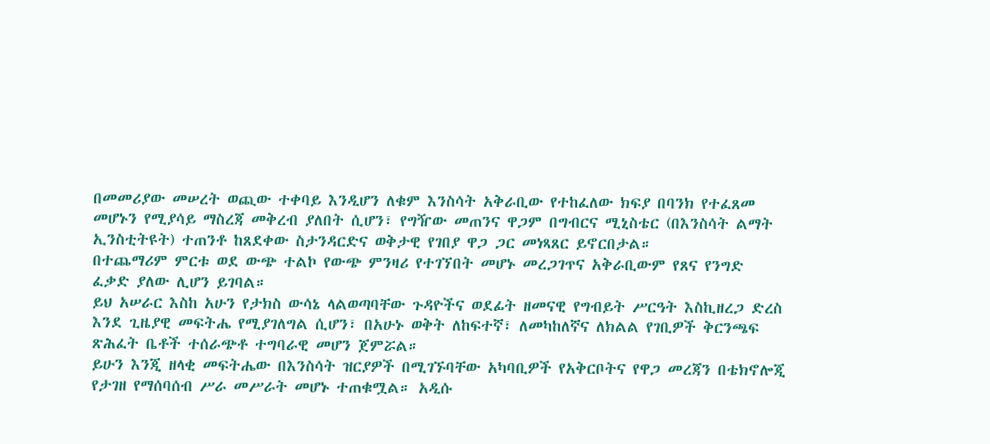በመመሪያው መሠረት ወጪው ተቀባይ እንዲሆን ለቁም እንስሳት አቅራቢው የተከፈለው ክፍያ በባንክ የተፈጸመ መሆኑን የሚያሳይ ማስረጃ መቅረብ ያለበት ሲሆን፣ የግዥው መጠንና ዋጋም በግብርና ሚኒስቴር (በእንስሳት ልማት ኢንስቲትዩት) ተጠንቶ ከጸደቀው ስታንዳርድና ወቅታዊ የገበያ ዋጋ ጋር መነጻጸር ይኖርበታል።
በተጨማሪም ምርቱ ወደ ውጭ ተልኮ የውጭ ምንዛሪ የተገኘበት መሆኑ መረጋገጥና አቅራቢውም የጸና የንግድ ፈቃድ ያለው ሊሆን ይገባል።
ይህ አሠራር እስከ አሁን የታክስ ውሳኔ ላልወጣባቸው ጉዳዮችና ወደፊት ዘመናዊ የግብይት ሥርዓት እስኪዘረጋ ድረስ እንደ ጊዜያዊ መፍትሔ የሚያገለግል ሲሆን፣ በአሁኑ ወቅት ለከፍተኛ፣ ለመካከለኛና ለክልል የገቢዎች ቅርንጫፍ ጽሕፈት ቤቶች ተሰራጭቶ ተግባራዊ መሆን ጀምሯል።
ይሁን እንጂ ዘላቂ መፍትሔው በእንስሳት ዝርያዎች በሚገኙባቸው አካባቢዎች የአቅርቦትና የዋጋ መረጃን በቴክኖሎጂ የታገዘ የማሰባሰብ ሥራ መሥራት መሆኑ ተጠቁሟል። አዲሱ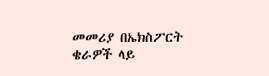መመሪያ በኤክስፖርት ቄራዎች ላይ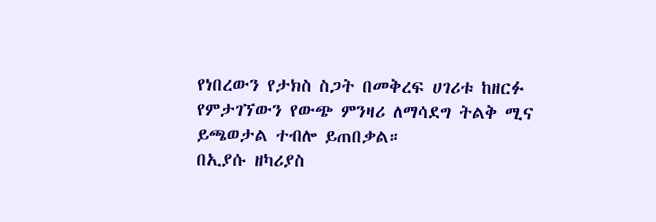የነበረውን የታክስ ስጋት በመቅረፍ ሀገሪቱ ከዘርፉ የምታገኘውን የውጭ ምንዛሪ ለማሳደግ ትልቅ ሚና ይጫወታል ተብሎ ይጠበቃል።
በኢያሱ ዘካሪያስ